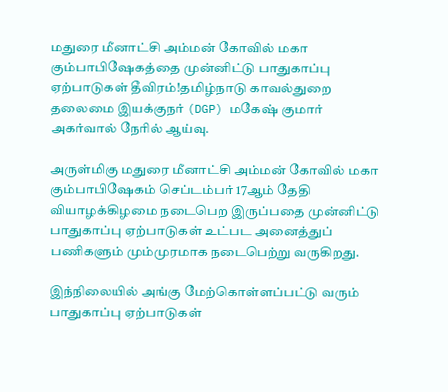மதுரை மீனாட்சி அம்மன் கோவில் மகா கும்பாபிஷேகத்தை முன்னிட்டு பாதுகாப்பு ஏற்பாடுகள் தீவிரம்!தமிழ்நாடு காவல்துறை தலைமை இயக்குநர் (DGP) மகேஷ் குமார் அகர்வால் நேரில் ஆய்வு.

அருள்மிகு மதுரை மீனாட்சி அம்மன் கோவில் மகா கும்பாபிஷேகம் செப்டம்பர் 17ஆம் தேதி வியாழக்கிழமை நடைபெற இருப்பதை முன்னிட்டு பாதுகாப்பு ஏற்பாடுகள் உட்பட அனைத்துப் பணிகளும் மும்முரமாக நடைபெற்று வருகிறது.

இந்நிலையில் அங்கு மேற்கொள்ளப்பட்டு வரும் பாதுகாப்பு ஏற்பாடுகள்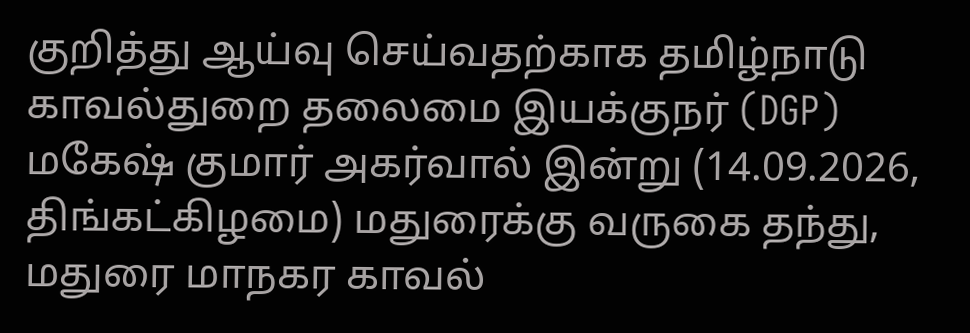குறித்து ஆய்வு செய்வதற்காக தமிழ்நாடு காவல்துறை தலைமை இயக்குநர் (DGP) மகேஷ் குமார் அகர்வால் இன்று (14.09.2026, திங்கட்கிழமை) மதுரைக்கு வருகை தந்து, மதுரை மாநகர காவல்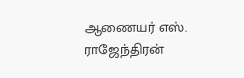ஆணையர் எஸ். ராஜேந்திரன்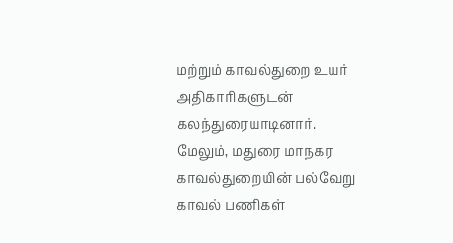மற்றும் காவல்துறை உயர் அதிகாரிகளுடன் கலந்துரையாடினார். மேலும், மதுரை மாநகர காவல்துறையின் பல்வேறு காவல் பணிகள்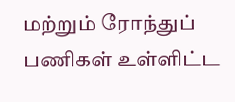மற்றும் ரோந்துப் பணிகள் உள்ளிட்ட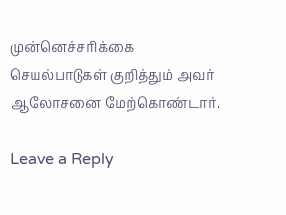முன்னெச்சரிக்கை செயல்பாடுகள் குறித்தும் அவர் ஆலோசனை மேற்கொண்டார்.

Leave a Reply